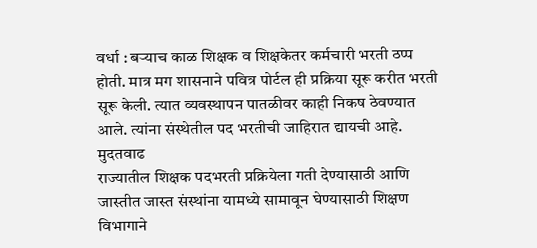वर्धा : बऱ्याच काळ शिक्षक व शिक्षकेतर कर्मचारी भरती ठप्प होती. मात्र मग शासनाने पवित्र पोर्टल ही प्रक्रिया सूरू करीत भरती सूरू केली. त्यात व्यवस्थापन पातळीवर काही निकष ठेवण्यात आले. त्यांना संस्थेतील पद भरतीची जाहिरात द्यायची आहे.
मुदतवाढ
राज्यातील शिक्षक पदभरती प्रक्रियेला गती देण्यासाठी आणि जास्तीत जास्त संस्थांना यामध्ये सामावून घेण्यासाठी शिक्षण विभागाने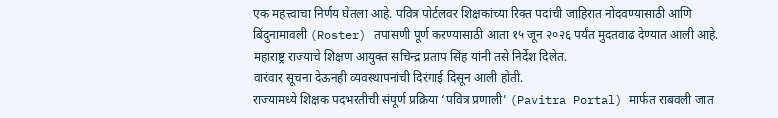एक महत्त्वाचा निर्णय घेतला आहे. पवित्र पोर्टलवर शिक्षकांच्या रिक्त पदांची जाहिरात नोंदवण्यासाठी आणि बिंदुनामावली (Roster) तपासणी पूर्ण करण्यासाठी आता १५ जून २०२६ पर्यंत मुदतवाढ देण्यात आली आहे. महाराष्ट्र राज्याचे शिक्षण आयुक्त सचिन्द्र प्रताप सिंह यांनी तसे निर्देश दिलेत.
वारंवार सूचना देऊनही व्यवस्थापनांची दिरंगाई दिसून आली होती.
राज्यामध्ये शिक्षक पदभरतीची संपूर्ण प्रक्रिया ‘पवित्र प्रणाली’ (Pavitra Portal) मार्फत राबवली जात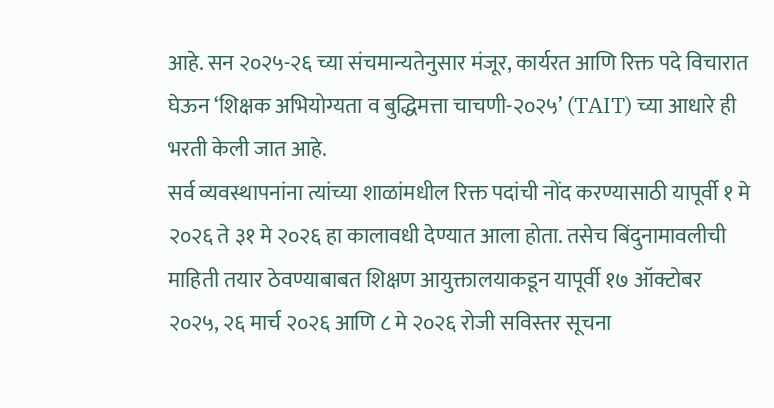आहे. सन २०२५-२६ च्या संचमान्यतेनुसार मंजूर, कार्यरत आणि रिक्त पदे विचारात घेऊन ‘शिक्षक अभियोग्यता व बुद्धिमत्ता चाचणी-२०२५’ (TAIT) च्या आधारे ही भरती केली जात आहे.
सर्व व्यवस्थापनांना त्यांच्या शाळांमधील रिक्त पदांची नोंद करण्यासाठी यापूर्वी १ मे २०२६ ते ३१ मे २०२६ हा कालावधी देण्यात आला होता. तसेच बिंदुनामावलीची माहिती तयार ठेवण्याबाबत शिक्षण आयुक्तालयाकडून यापूर्वी १७ ऑक्टोबर २०२५, २६ मार्च २०२६ आणि ८ मे २०२६ रोजी सविस्तर सूचना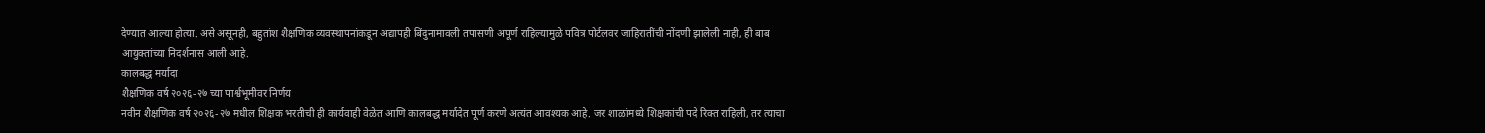देण्यात आल्या होत्या. असे असूनही, बहुतांश शैक्षणिक व्यवस्थापनांकडून अद्यापही बिंदुनामावली तपासणी अपूर्ण राहिल्यामुळे पवित्र पोर्टलवर जाहिरातींची नोंदणी झालेली नाही, ही बाब आयुक्तांच्या निदर्शनास आली आहे.
कालबद्ध मर्यादा
शैक्षणिक वर्ष २०२६-२७ च्या पार्श्वभूमीवर निर्णय
नवीन शैक्षणिक वर्ष २०२६-२७ मधील शिक्षक भरतीची ही कार्यवाही वेळेत आणि कालबद्ध मर्यादेत पूर्ण करणे अत्यंत आवश्यक आहे. जर शाळांमध्ये शिक्षकांची पदे रिक्त राहिली, तर त्याचा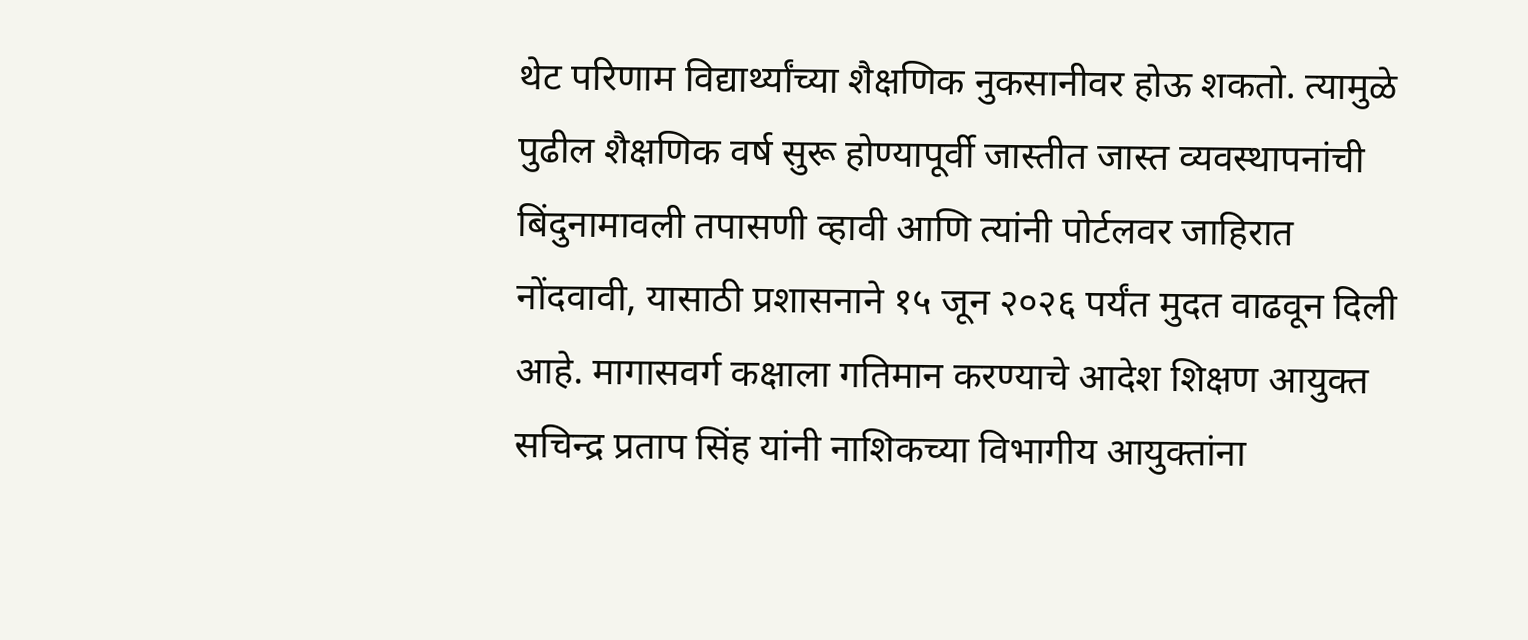थेट परिणाम विद्यार्थ्यांच्या शैक्षणिक नुकसानीवर होऊ शकतो. त्यामुळे पुढील शैक्षणिक वर्ष सुरू होण्यापूर्वी जास्तीत जास्त व्यवस्थापनांची बिंदुनामावली तपासणी व्हावी आणि त्यांनी पोर्टलवर जाहिरात नोंदवावी, यासाठी प्रशासनाने १५ जून २०२६ पर्यंत मुदत वाढवून दिली आहे. मागासवर्ग कक्षाला गतिमान करण्याचे आदेश शिक्षण आयुक्त सचिन्द्र प्रताप सिंह यांनी नाशिकच्या विभागीय आयुक्तांना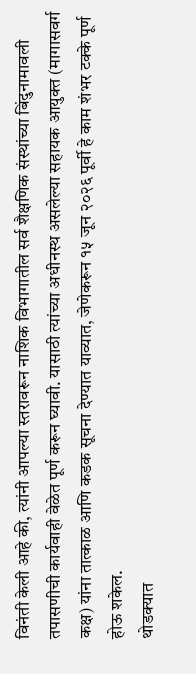विनंती केली आहे की, त्यांनी आपल्या स्तरावरून नाशिक विभागातील सर्व शैक्षणिक संस्थांच्या बिंदुनामावली तपासणीची कार्यवाही वेळेत पूर्ण करून घ्यावी. यासाठी त्यांच्या अधीनस्थ असलेल्या सहायक आयुक्त (मागासवर्ग कक्ष) यांना तात्काळ आणि कडक सूचना देण्यात याव्यात, जेणेकरून १५ जून २०२६ पूर्वी हे काम शंभर टक्के पूर्ण होऊ शकेल.
थोडक्यात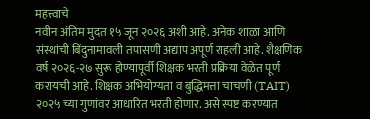महत्त्वाचे
नवीन अंतिम मुदत १५ जून २०२६ अशी आहे. अनेक शाळा आणि संस्थांची बिंदुनामावली तपासणी अद्याप अपूर्ण राहली आहे. शैक्षणिक वर्ष २०२६-२७ सुरू होण्यापूर्वी शिक्षक भरती प्रक्रिया वेळेत पूर्ण करायची आहे. शिक्षक अभियोग्यता व बुद्धिमत्ता चाचणी (TAIT) २०२५ च्या गुणांवर आधारित भरती होणार. असे स्पष्ट करण्यात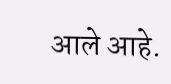आले आहे.